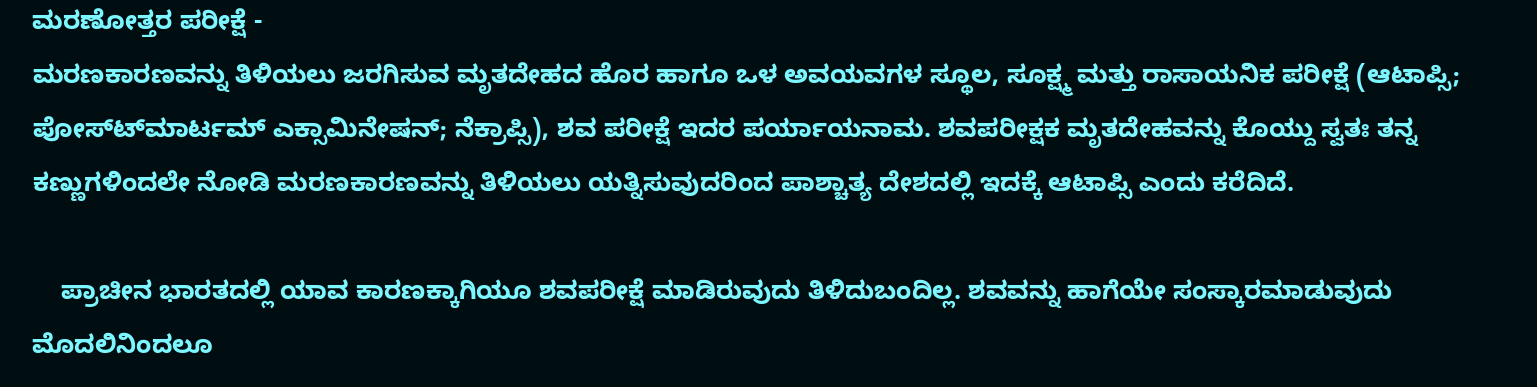ಮರಣೋತ್ತರ ಪರೀಕ್ಷೆ -
ಮರಣಕಾರಣವನ್ನು ತಿಳಿಯಲು ಜರಗಿಸುವ ಮೃತದೇಹದ ಹೊರ ಹಾಗೂ ಒಳ ಅವಯವಗಳ ಸ್ಥೂಲ, ಸೂಕ್ಷ್ಮ ಮತ್ತು ರಾಸಾಯನಿಕ ಪರೀಕ್ಷೆ (ಆಟಾಪ್ಸಿ; ಪೋಸ್ಟ್‍ಮಾರ್ಟಮ್ ಎಕ್ಸಾಮಿನೇಷನ್; ನೆಕ್ರಾಪ್ಸಿ), ಶವ ಪರೀಕ್ಷೆ ಇದರ ಪರ್ಯಾಯನಾಮ. ಶವಪರೀಕ್ಷಕ ಮೃತದೇಹವನ್ನು ಕೊಯ್ದು ಸ್ವತಃ ತನ್ನ ಕಣ್ಣುಗಳಿಂದಲೇ ನೋಡಿ ಮರಣಕಾರಣವನ್ನು ತಿಳಿಯಲು ಯತ್ನಿಸುವುದರಿಂದ ಪಾಶ್ಚಾತ್ಯ ದೇಶದಲ್ಲಿ ಇದಕ್ಕೆ ಆಟಾಪ್ಸಿ ಎಂದು ಕರೆದಿದೆ.

    ಪ್ರಾಚೀನ ಭಾರತದಲ್ಲಿ ಯಾವ ಕಾರಣಕ್ಕಾಗಿಯೂ ಶವಪರೀಕ್ಷೆ ಮಾಡಿರುವುದು ತಿಳಿದುಬಂದಿಲ್ಲ. ಶವವನ್ನು ಹಾಗೆಯೇ ಸಂಸ್ಕಾರಮಾಡುವುದು ಮೊದಲಿನಿಂದಲೂ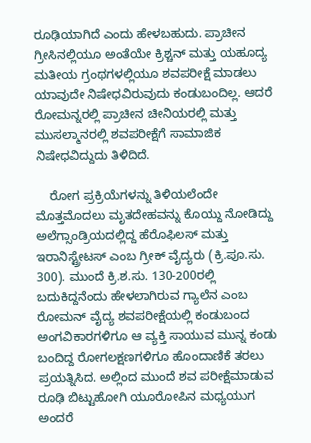ರೂಢಿಯಾಗಿದೆ ಎಂದು ಹೇಳಬಹುದು. ಪ್ರಾಚೀನ ಗ್ರೀಸಿನಲ್ಲಿಯೂ ಅಂತೆಯೇ ಕ್ರಿಶ್ಚನ್ ಮತ್ತು ಯಹೂದ್ಯ ಮತೀಯ ಗ್ರಂಥಗಳಲ್ಲಿಯೂ ಶವಪರೀಕ್ಷೆ ಮಾಡಲು ಯಾವುದೇ ನಿಷೇಧವಿರುವುದು ಕಂಡುಬಂದಿಲ್ಲ. ಆದರೆ ರೋಮನ್ನರಲ್ಲಿ ಪ್ರಾಚೀನ ಚೀನಿಯರಲ್ಲಿ ಮತ್ತು ಮುಸಲ್ಮಾನರಲ್ಲಿ ಶವಪರೀಕ್ಷೆಗೆ ಸಾಮಾಜಿಕ ನಿಷೇಧವಿದ್ದುದು ತಿಳಿದಿದೆ.

    ರೋಗ ಪ್ರಕ್ರಿಯೆಗಳನ್ನು ತಿಳಿಯಲೆಂದೇ ಮೊತ್ತಮೊದಲು ಮೃತದೇಹವನ್ನು ಕೊಯ್ದು ನೋಡಿದ್ದು ಅಲೆಗ್ಸಾಂಡ್ರಿಯದಲ್ಲಿದ್ದ ಹೆರೊಫಿಲಸ್ ಮತ್ತು ಇರಾನಿಸ್ಟ್ರೇಟಸ್ ಎಂಬ ಗ್ರೀಕ್ ವೈದ್ಯರು (ಕ್ರಿ.ಪೂ.ಸು. 300). ಮುಂದೆ ಕ್ರಿ.ಶ.ಸು. 130-200ರಲ್ಲಿ ಬದುಕಿದ್ದನೆಂದು ಹೇಳಲಾಗಿರುವ ಗ್ಯಾಲೆನ ಎಂಬ ರೋಮನ್ ವೈದ್ಯ ಶವಪರೀಕ್ಷೆಯಲ್ಲಿ ಕಂಡುಬಂದ ಅಂಗವಿಕಾರಗಳಿಗೂ ಆ ವ್ಯಕ್ತಿ ಸಾಯುವ ಮುನ್ನ ಕಂಡು ಬಂದಿದ್ದ ರೋಗಲಕ್ಷಣಗಳಿಗೂ ಹೊಂದಾಣಿಕೆ ತರಲು ಪ್ರಯತ್ನಿಸಿದ. ಅಲ್ಲಿಂದ ಮುಂದೆ ಶವ ಪರೀಕ್ಷೆಮಾಡುವ ರೂಢಿ ಬಿಟ್ಟುಹೋಗಿ ಯೂರೋಪಿನ ಮಧ್ಯಯುಗ ಅಂದರೆ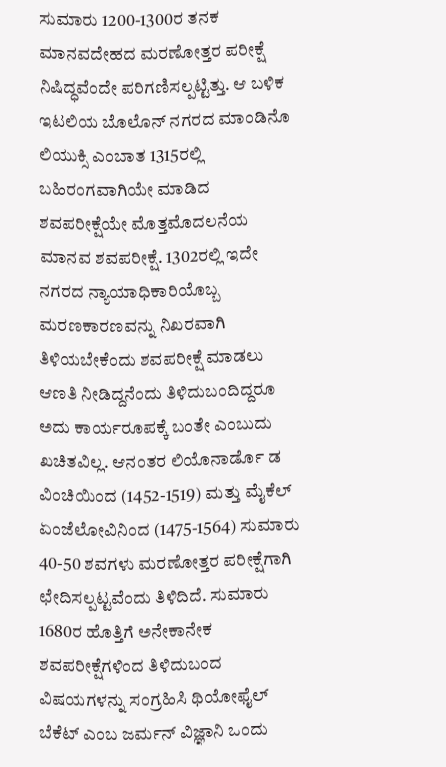ಸುಮಾರು 1200-1300ರ ತನಕ ಮಾನವದೇಹದ ಮರಣೋತ್ತರ ಪರೀಕ್ಷೆ ನಿಷಿದ್ಧವೆಂದೇ ಪರಿಗಣಿಸಲ್ಪಟ್ಟಿತ್ತು. ಆ ಬಳಿಕ ಇಟಲಿಯ ಬೊಲೊನ್ ನಗರದ ಮಾಂಡಿನೊ ಲಿಯುಕ್ಸಿ ಎಂಬಾತ 1315ರಲ್ಲಿ ಬಹಿರಂಗವಾಗಿಯೇ ಮಾಡಿದ ಶವಪರೀಕ್ಷೆಯೇ ಮೊತ್ತಮೊದಲನೆಯ ಮಾನವ ಶವಪರೀಕ್ಷೆ. 1302ರಲ್ಲಿ ಇದೇ ನಗರದ ನ್ಯಾಯಾಧಿಕಾರಿಯೊಬ್ಬ ಮರಣಕಾರಣವನ್ನು ನಿಖರವಾಗಿ ತಿಳಿಯಬೇಕೆಂದು ಶವಪರೀಕ್ಷೆ ಮಾಡಲು ಆಣತಿ ನೀಡಿದ್ದನೆಂದು ತಿಳಿದುಬಂದಿದ್ದರೂ ಅದು ಕಾರ್ಯರೂಪಕ್ಕೆ ಬಂತೇ ಎಂಬುದು ಖಚಿತವಿಲ್ಲ. ಆನಂತರ ಲಿಯೊನಾರ್ಡೊ ಡ  ವಿಂಚಿಯಿಂದ (1452-1519) ಮತ್ತು ಮೈಕೆಲ್ ಏಂಜೆಲೋವಿನಿಂದ (1475-1564) ಸುಮಾರು 40-50 ಶವಗಳು ಮರಣೋತ್ತರ ಪರೀಕ್ಷೆಗಾಗಿ ಛೇದಿಸಲ್ಪಟ್ಟವೆಂದು ತಿಳಿದಿದೆ. ಸುಮಾರು 1680ರ ಹೊತ್ತಿಗೆ ಅನೇಕಾನೇಕ ಶವಪರೀಕ್ಷೆಗಳಿಂದ ತಿಳಿದುಬಂದ ವಿಷಯಗಳನ್ನು ಸಂಗ್ರಹಿಸಿ ಥಿಯೋಫೈಲ್ ಬೆಕೆಟ್ ಎಂಬ ಜರ್ಮನ್ ವಿಜ್ಞಾನಿ ಒಂದು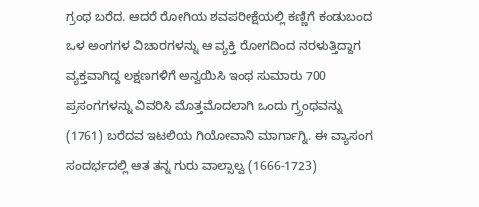ಗ್ರಂಥ ಬರೆದ. ಆದರೆ ರೋಗಿಯ ಶವಪರೀಕ್ಷೆಯಲ್ಲಿ ಕಣ್ಣಿಗೆ ಕಂಡುಬಂದ ಒಳ ಅಂಗಗಳ ವಿಚಾರಗಳನ್ನು ಆ ವ್ಯಕ್ತಿ ರೋಗದಿಂದ ನರಳುತ್ತಿದ್ದಾಗ ವ್ಯಕ್ತವಾಗಿದ್ದ ಲಕ್ಷಣಗಳಿಗೆ ಅನ್ವಯಿಸಿ ಇಂಥ ಸುಮಾರು 700 ಪ್ರಸಂಗಗಳನ್ನು ವಿವರಿಸಿ ಮೊತ್ತಮೊದಲಾಗಿ ಒಂದು ಗ್ರ್ರಂಥವನ್ನು (1761) ಬರೆದವ ಇಟಲಿಯ ಗಿಯೋವಾನಿ ಮಾರ್ಗಾಗ್ನಿ. ಈ ವ್ಯಾಸಂಗ ಸಂದರ್ಭದಲ್ಲಿ ಆತ ತನ್ನ ಗುರು ವಾಲ್ಸಾಲ್ವ (1666-1723)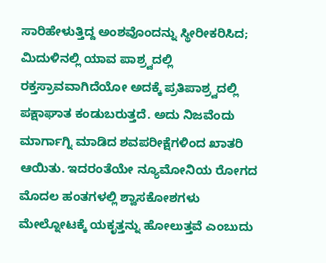ಸಾರಿಹೇಳುತ್ತಿದ್ದ ಅಂಶವೊಂದನ್ನು ಸ್ಥೀರೀಕರಿಸಿದ; ಮಿದುಳಿನಲ್ಲಿ ಯಾವ ಪಾಶ್ರ್ವದಲ್ಲಿ ರಕ್ತಸ್ರಾವವಾಗಿದೆಯೋ ಅದಕ್ಕೆ ಪ್ರತಿಪಾಶ್ರ್ವದಲ್ಲಿ ಪಕ್ಷಾಘಾತ ಕಂಡುಬರುತ್ತದೆ. ಅದು ನಿಜವೆಂದು ಮಾರ್ಗಾಗ್ನಿ ಮಾಡಿದ ಶವಪರೀಕ್ಷೆಗಳಿಂದ ಖಾತರಿ ಆಯಿತು. ಇದರಂತೆಯೇ ನ್ಯೂಮೋನಿಯ ರೋಗದ ಮೊದಲ ಹಂತಗಳಲ್ಲಿ ಶ್ವಾಸಕೋಶಗಳು ಮೇಲ್ನೋಟಕ್ಕೆ ಯಕೃತ್ತನ್ನು ಹೋಲುತ್ತವೆ ಎಂಬುದು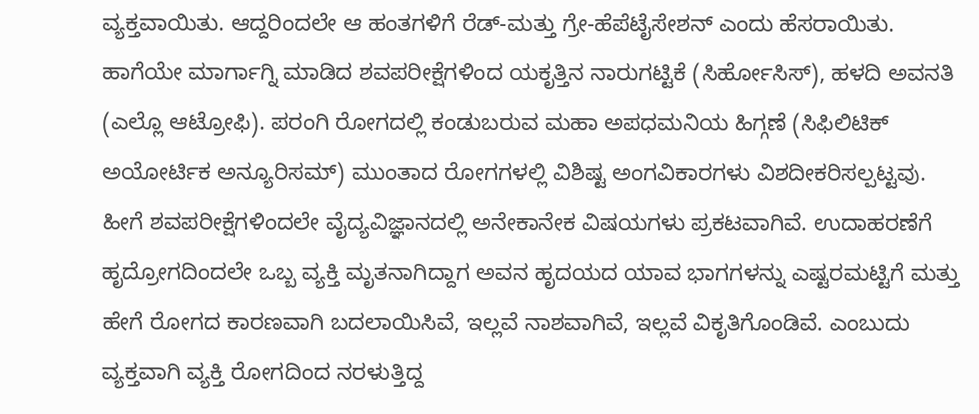ವ್ಯಕ್ತವಾಯಿತು. ಆದ್ದರಿಂದಲೇ ಆ ಹಂತಗಳಿಗೆ ರೆಡ್-ಮತ್ತು ಗ್ರೇ-ಹೆಪೆಟೈಸೇಶನ್ ಎಂದು ಹೆಸರಾಯಿತು. ಹಾಗೆಯೇ ಮಾರ್ಗಾಗ್ನಿ ಮಾಡಿದ ಶವಪರೀಕ್ಷೆಗಳಿಂದ ಯಕೃತ್ತಿನ ನಾರುಗಟ್ಟಿಕೆ (ಸಿರ್ಹೋಸಿಸ್), ಹಳದಿ ಅವನತಿ (ಎಲ್ಲೊ ಆಟ್ರೋಫಿ). ಪರಂಗಿ ರೋಗದಲ್ಲಿ ಕಂಡುಬರುವ ಮಹಾ ಅಪಧಮನಿಯ ಹಿಗ್ಗಣೆ (ಸಿಫಿಲಿಟಿಕ್ ಅಯೋರ್ಟಿಕ ಅನ್ಯೂರಿಸಮ್) ಮುಂತಾದ ರೋಗಗಳಲ್ಲಿ ವಿಶಿಷ್ಟ ಅಂಗವಿಕಾರಗಳು ವಿಶದೀಕರಿಸಲ್ಪಟ್ಟವು. ಹೀಗೆ ಶವಪರೀಕ್ಷೆಗಳಿಂದಲೇ ವೈದ್ಯವಿಜ್ಞಾನದಲ್ಲಿ ಅನೇಕಾನೇಕ ವಿಷಯಗಳು ಪ್ರಕಟವಾಗಿವೆ. ಉದಾಹರಣೆಗೆ ಹೃದ್ರೋಗದಿಂದಲೇ ಒಬ್ಬ ವ್ಯಕ್ತಿ ಮೃತನಾಗಿದ್ದಾಗ ಅವನ ಹೃದಯದ ಯಾವ ಭಾಗಗಳನ್ನು ಎಷ್ಟರಮಟ್ಟಿಗೆ ಮತ್ತು ಹೇಗೆ ರೋಗದ ಕಾರಣವಾಗಿ ಬದಲಾಯಿಸಿವೆ, ಇಲ್ಲವೆ ನಾಶವಾಗಿವೆ, ಇಲ್ಲವೆ ವಿಕೃತಿಗೊಂಡಿವೆ. ಎಂಬುದು ವ್ಯಕ್ತವಾಗಿ ವ್ಯಕ್ತಿ ರೋಗದಿಂದ ನರಳುತ್ತಿದ್ದ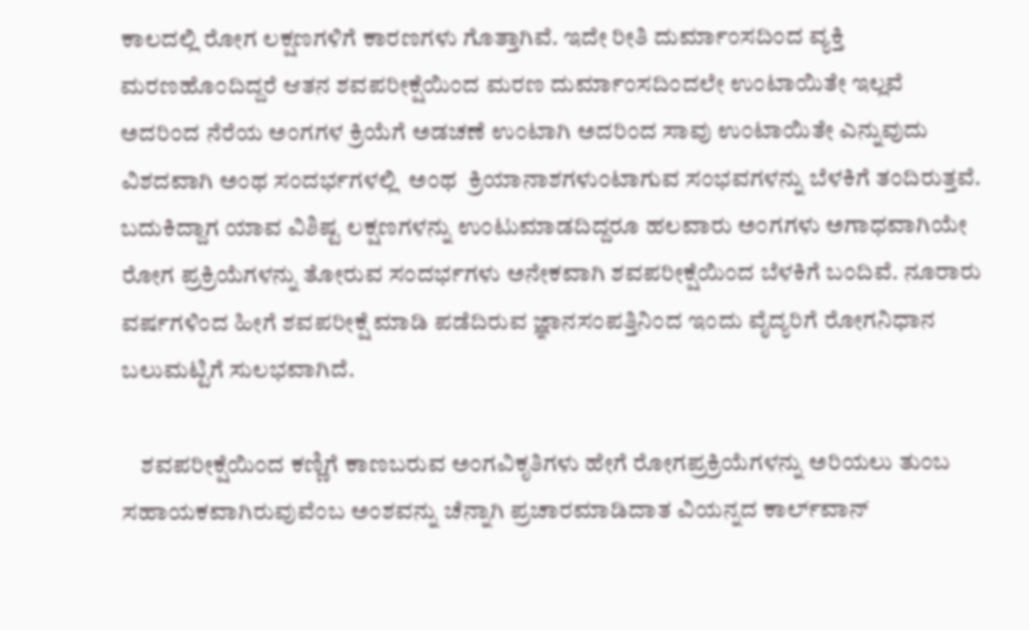ಕಾಲದಲ್ಲಿ ರೋಗ ಲಕ್ಷಣಗಳಿಗೆ ಕಾರಣಗಳು ಗೊತ್ತಾಗಿವೆ. ಇದೇ ರೀತಿ ದುರ್ಮಾಂಸದಿಂದ ವ್ಯಕ್ತಿ ಮರಣಹೊಂದಿದ್ದರೆ ಆತನ ಶವಪರೀಕ್ಷೆಯಿಂದ ಮರಣ ದುರ್ಮಾಂಸದಿಂದಲೇ ಉಂಟಾಯಿತೇ ಇಲ್ಲವೆ ಅದರಿಂದ ನೆರೆಯ ಅಂಗಗಳ ಕ್ರಿಯೆಗೆ ಅಡಚಣೆ ಉಂಟಾಗಿ ಅದರಿಂದ ಸಾವು ಉಂಟಾಯಿತೇ ಎನ್ನುವುದು ವಿಶದವಾಗಿ ಅಂಥ ಸಂದರ್ಭಗಳಲ್ಲಿ  ಅಂಥ  ಕ್ರಿಯಾನಾಶಗಳುಂಟಾಗುವ ಸಂಭವಗಳನ್ನು ಬೆಳಕಿಗೆ ತಂದಿರುತ್ತವೆ. ಬದುಕಿದ್ದಾಗ ಯಾವ ವಿಶಿಷ್ಟ ಲಕ್ಷಣಗಳನ್ನು ಉಂಟುಮಾಡದಿದ್ದರೂ ಹಲವಾರು ಅಂಗಗಳು ಅಗಾಧವಾಗಿಯೇ ರೋಗ ಪ್ರಕ್ರಿಯೆಗಳನ್ನು ತೋರುವ ಸಂದರ್ಭಗಳು ಅನೇಕವಾಗಿ ಶವಪರೀಕ್ಷೆಯಿಂದ ಬೆಳಕಿಗೆ ಬಂದಿವೆ. ನೂರಾರು ವರ್ಷಗಳಿಂದ ಹೀಗೆ ಶವಪರೀಕ್ಷೆ ಮಾಡಿ ಪಡೆದಿರುವ ಜ್ಞಾನಸಂಪತ್ತಿನಿಂದ ಇಂದು ವೈದ್ಯರಿಗೆ ರೋಗನಿಧಾನ ಬಲುಮಟ್ಟಿಗೆ ಸುಲಭವಾಗಿದೆ.

    ಶವಪರೀಕ್ಷೆಯಿಂದ ಕಣ್ಣಿಗೆ ಕಾಣಬರುವ ಅಂಗವಿಕೃತಿಗಳು ಹೇಗೆ ರೋಗಪ್ರಕ್ರಿಯೆಗಳನ್ನು ಅರಿಯಲು ತುಂಬ ಸಹಾಯಕವಾಗಿರುವುವೆಂಬ ಅಂಶವನ್ನು ಚೆನ್ನಾಗಿ ಪ್ರಚಾರಮಾಡಿದಾತ ವಿಯನ್ನದ ಕಾರ್ಲ್‍ವಾನ್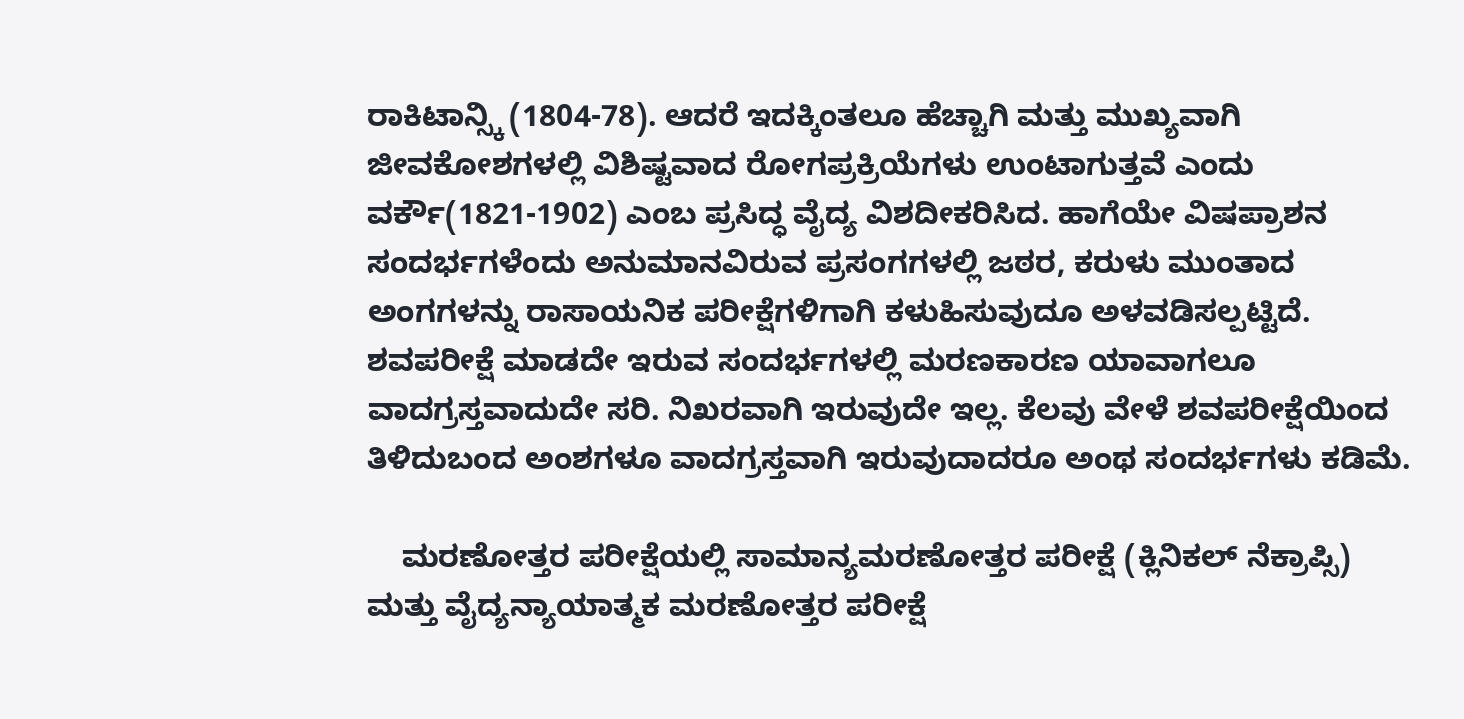ರಾಕಿಟಾನ್ಸ್ಕಿ (1804-78). ಆದರೆ ಇದಕ್ಕಿಂತಲೂ ಹೆಚ್ಚಾಗಿ ಮತ್ತು ಮುಖ್ಯವಾಗಿ ಜೀವಕೋಶಗಳಲ್ಲಿ ವಿಶಿಷ್ಟವಾದ ರೋಗಪ್ರಕ್ರಿಯೆಗಳು ಉಂಟಾಗುತ್ತವೆ ಎಂದು ವರ್ಕೌ(1821-1902) ಎಂಬ ಪ್ರಸಿದ್ಧ ವೈದ್ಯ ವಿಶದೀಕರಿಸಿದ. ಹಾಗೆಯೇ ವಿಷಪ್ರಾಶನ ಸಂದರ್ಭಗಳೆಂದು ಅನುಮಾನವಿರುವ ಪ್ರಸಂಗಗಳಲ್ಲಿ ಜಠರ, ಕರುಳು ಮುಂತಾದ ಅಂಗಗಳನ್ನು ರಾಸಾಯನಿಕ ಪರೀಕ್ಷೆಗಳಿಗಾಗಿ ಕಳುಹಿಸುವುದೂ ಅಳವಡಿಸಲ್ಪಟ್ಟಿದೆ. ಶವಪರೀಕ್ಷೆ ಮಾಡದೇ ಇರುವ ಸಂದರ್ಭಗಳಲ್ಲಿ ಮರಣಕಾರಣ ಯಾವಾಗಲೂ ವಾದಗ್ರಸ್ತವಾದುದೇ ಸರಿ. ನಿಖರವಾಗಿ ಇರುವುದೇ ಇಲ್ಲ. ಕೆಲವು ವೇಳೆ ಶವಪರೀಕ್ಷೆಯಿಂದ ತಿಳಿದುಬಂದ ಅಂಶಗಳೂ ವಾದಗ್ರಸ್ತವಾಗಿ ಇರುವುದಾದರೂ ಅಂಥ ಸಂದರ್ಭಗಳು ಕಡಿಮೆ.

    ಮರಣೋತ್ತರ ಪರೀಕ್ಷೆಯಲ್ಲಿ ಸಾಮಾನ್ಯಮರಣೋತ್ತರ ಪರೀಕ್ಷೆ (ಕ್ಲಿನಿಕಲ್ ನೆಕ್ರಾಪ್ಸಿ) ಮತ್ತು ವೈದ್ಯನ್ಯಾಯಾತ್ಮಕ ಮರಣೋತ್ತರ ಪರೀಕ್ಷೆ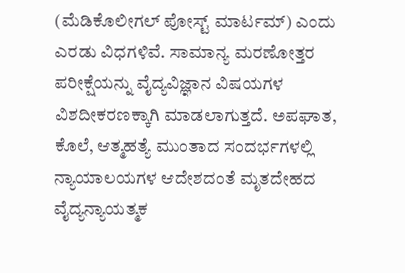(ಮೆಡಿಕೊಲೀಗಲ್ ಪೋಸ್ಟ್ ಮಾರ್ಟಮ್) ಎಂದು ಎರಡು ವಿಧಗಳಿವೆ. ಸಾಮಾನ್ಯ ಮರಣೋತ್ತರ ಪರೀಕ್ಷೆಯನ್ನು ವೈದ್ಯವಿಜ್ಞಾನ ವಿಷಯಗಳ ವಿಶದೀಕರಣಕ್ಕಾಗಿ ಮಾಡಲಾಗುತ್ತದೆ. ಅಪಘಾತ, ಕೊಲೆ, ಆತ್ಮಹತ್ಯೆ ಮುಂತಾದ ಸಂದರ್ಭಗಳಲ್ಲಿ ನ್ಯಾಯಾಲಯಗಳ ಆದೇಶದಂತೆ ಮೃತದೇಹದ ವೈದ್ಯನ್ಯಾಯತ್ಮಕ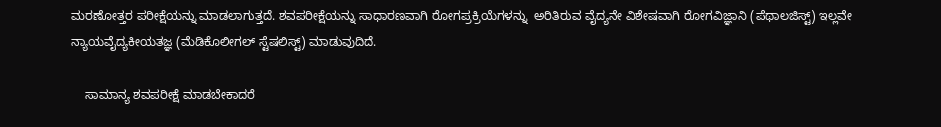ಮರಣೋತ್ತರ ಪರೀಕ್ಷೆಯನ್ನು ಮಾಡಲಾಗುತ್ತದೆ. ಶವಪರೀಕ್ಷೆಯನ್ನು ಸಾಧಾರಣವಾಗಿ ರೋಗಪ್ರಕ್ರಿಯೆಗಳನ್ನು  ಅರಿತಿರುವ ವೈದ್ಯನೇ ವಿಶೇಷವಾಗಿ ರೋಗವಿಜ್ಞಾನಿ (ಪೆಥಾಲಜಿಸ್ಟ್) ಇಲ್ಲವೇ ನ್ಯಾಯವೈದ್ಯಕೀಯತಜ್ಞ (ಮೆಡಿಕೊಲೀಗಲ್ ಸ್ಟೆಷಲಿಸ್ಟ್) ಮಾಡುವುದಿದೆ.

    ಸಾಮಾನ್ಯ ಶವಪರೀಕ್ಷೆ ಮಾಡಬೇಕಾದರೆ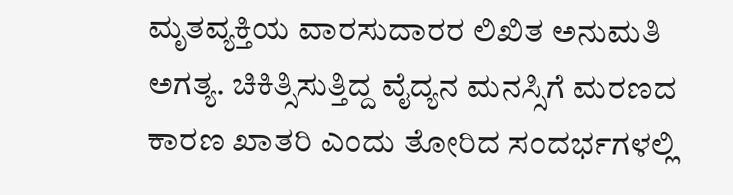ಮೃತವ್ಯಕ್ತಿಯ ವಾರಸುದಾರರ ಲಿಖಿತ ಅನುಮತಿ ಅಗತ್ಯ. ಚಿಕಿತ್ಸಿಸುತ್ತಿದ್ದ ವೈದ್ಯನ ಮನಸ್ಸಿಗೆ ಮರಣದ ಕಾರಣ ಖಾತರಿ ಎಂದು ತೋರಿದ ಸಂದರ್ಭಗಳಲ್ಲಿ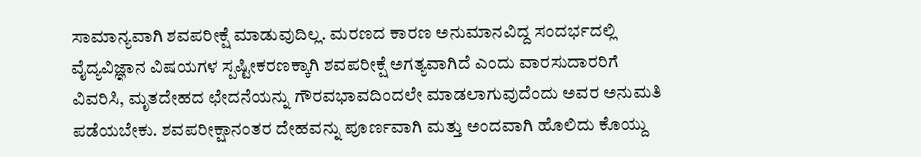ಸಾಮಾನ್ಯವಾಗಿ ಶವಪರೀಕ್ಷೆ ಮಾಡುವುದಿಲ್ಲ. ಮರಣದ ಕಾರಣ ಅನುಮಾನವಿದ್ದ ಸಂದರ್ಭದಲ್ಲಿ ವೈದ್ಯವಿಜ್ಞಾನ ವಿಷಯಗಳ ಸ್ಪಷ್ಟೀಕರಣಕ್ಕಾಗಿ ಶವಪರೀಕ್ಷೆ ಅಗತ್ಯವಾಗಿದೆ ಎಂದು ವಾರಸುದಾರರಿಗೆ ವಿವರಿಸಿ, ಮೃತದೇಹದ ಛೇದನೆಯನ್ನು ಗೌರವಭಾವದಿಂದಲೇ ಮಾಡಲಾಗುವುದೆಂದು ಅವರ ಅನುಮತಿ ಪಡೆಯಬೇಕು. ಶವಪರೀಕ್ಷಾನಂತರ ದೇಹವನ್ನು ಪೂರ್ಣವಾಗಿ ಮತ್ತು ಅಂದವಾಗಿ ಹೊಲಿದು ಕೊಯ್ದು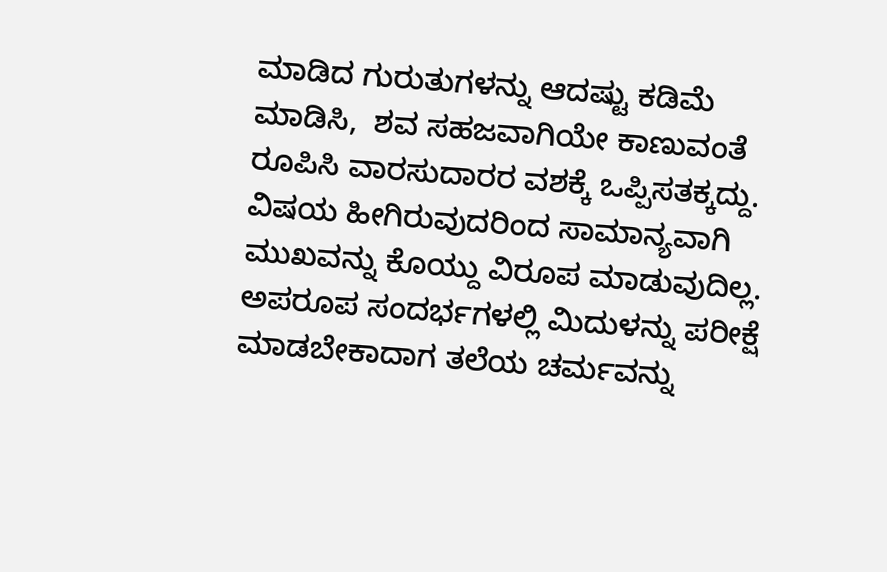ಮಾಡಿದ ಗುರುತುಗಳನ್ನು ಆದಷ್ಟು ಕಡಿಮೆ ಮಾಡಿಸಿ,  ಶವ ಸಹಜವಾಗಿಯೇ ಕಾಣುವಂತೆ ರೂಪಿಸಿ ವಾರಸುದಾರರ ವಶಕ್ಕೆ ಒಪ್ಪಿಸತಕ್ಕದ್ದು. ವಿಷಯ ಹೀಗಿರುವುದರಿಂದ ಸಾಮಾನ್ಯವಾಗಿ ಮುಖವನ್ನು ಕೊಯ್ದು ವಿರೂಪ ಮಾಡುವುದಿಲ್ಲ. ಅಪರೂಪ ಸಂದರ್ಭಗಳಲ್ಲಿ ಮಿದುಳನ್ನು ಪರೀಕ್ಷೆ ಮಾಡಬೇಕಾದಾಗ ತಲೆಯ ಚರ್ಮವನ್ನು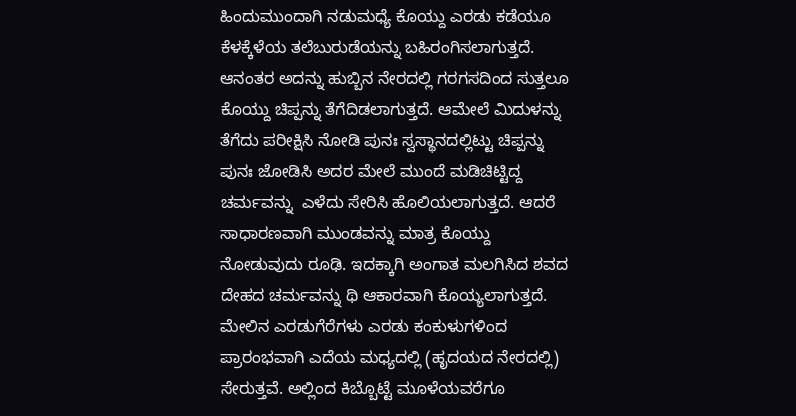ಹಿಂದುಮುಂದಾಗಿ ನಡುಮಧ್ಯೆ ಕೊಯ್ದು ಎರಡು ಕಡೆಯೂ ಕೆಳಕ್ಕೆಳೆಯ ತಲೆಬುರುಡೆಯನ್ನು ಬಹಿರಂಗಿಸಲಾಗುತ್ತದೆ. ಆನಂತರ ಅದನ್ನು ಹುಬ್ಬಿನ ನೇರದಲ್ಲಿ ಗರಗಸದಿಂದ ಸುತ್ತಲೂ ಕೊಯ್ದು ಚಿಪ್ಪನ್ನು ತೆಗೆದಿಡಲಾಗುತ್ತದೆ. ಆಮೇಲೆ ಮಿದುಳನ್ನು ತೆಗೆದು ಪರೀಕ್ಷಿಸಿ ನೋಡಿ ಪುನಃ ಸ್ವಸ್ಥಾನದಲ್ಲಿಟ್ಟು ಚಿಪ್ಪನ್ನು ಪುನಃ ಜೋಡಿಸಿ ಅದರ ಮೇಲೆ ಮುಂದೆ ಮಡಿಚಿಟ್ಟಿದ್ದ  ಚರ್ಮವನ್ನು  ಎಳೆದು ಸೇರಿಸಿ ಹೊಲಿಯಲಾಗುತ್ತದೆ. ಆದರೆ ಸಾಧಾರಣವಾಗಿ ಮುಂಡವನ್ನು ಮಾತ್ರ ಕೊಯ್ದು ನೋಡುವುದು ರೂಢಿ. ಇದಕ್ಕಾಗಿ ಅಂಗಾತ ಮಲಗಿಸಿದ ಶವದ ದೇಹದ ಚರ್ಮವನ್ನು ಥಿ ಆಕಾರವಾಗಿ ಕೊಯ್ಯಲಾಗುತ್ತದೆ. ಮೇಲಿನ ಎರಡುಗೆರೆಗಳು ಎರಡು ಕಂಕುಳುಗಳಿಂದ ಪ್ರಾರಂಭವಾಗಿ ಎದೆಯ ಮಧ್ಯದಲ್ಲಿ (ಹೃದಯದ ನೇರದಲ್ಲಿ) ಸೇರುತ್ತವೆ. ಅಲ್ಲಿಂದ ಕಿಬ್ಬೊಟ್ಟೆ ಮೂಳೆಯವರೆಗೂ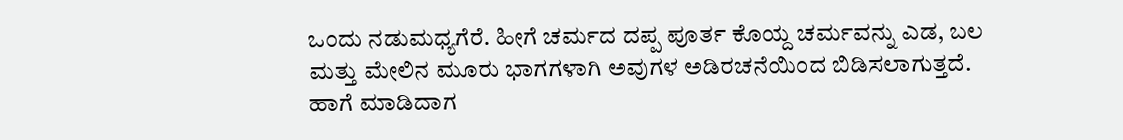ಒಂದು ನಡುಮಧ್ಯಗೆರೆ. ಹೀಗೆ ಚರ್ಮದ ದಪ್ಪ ಪೂರ್ತ ಕೊಯ್ದ ಚರ್ಮವನ್ನು ಎಡ, ಬಲ ಮತ್ತು ಮೇಲಿನ ಮೂರು ಭಾಗಗಳಾಗಿ ಅವುಗಳ ಅಡಿರಚನೆಯಿಂದ ಬಿಡಿಸಲಾಗುತ್ತದೆ. ಹಾಗೆ ಮಾಡಿದಾಗ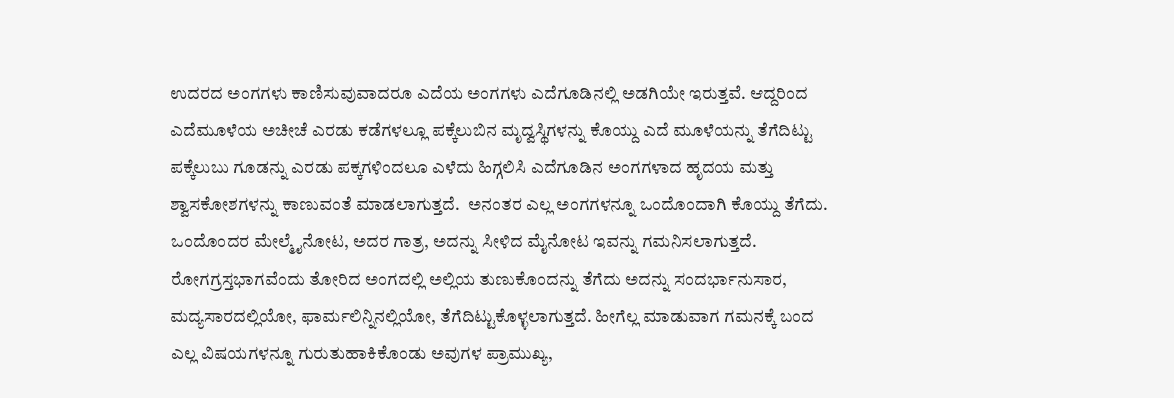ಉದರದ ಅಂಗಗಳು ಕಾಣಿಸುವುವಾದರೂ ಎದೆಯ ಅಂಗಗಳು ಎದೆಗೂಡಿನಲ್ಲಿ ಅಡಗಿಯೇ ಇರುತ್ತವೆ. ಆದ್ದರಿಂದ ಎದೆಮೂಳೆಯ ಅಚೀಚೆ ಎರಡು ಕಡೆಗಳಲ್ಲೂ ಪಕ್ಕೆಲುಬಿನ ಮೃದ್ವಸ್ಥಿಗಳನ್ನು ಕೊಯ್ದು ಎದೆ ಮೂಳೆಯನ್ನು ತೆಗೆದಿಟ್ಟು ಪಕ್ಕೆಲುಬು ಗೂಡನ್ನು ಎರಡು ಪಕ್ಕಗಳಿಂದಲೂ ಎಳೆದು ಹಿಗ್ಗಲಿಸಿ ಎದೆಗೂಡಿನ ಅಂಗಗಳಾದ ಹೃದಯ ಮತ್ತು ಶ್ವಾಸಕೋಶಗಳನ್ನು ಕಾಣುವಂತೆ ಮಾಡಲಾಗುತ್ತದೆ.  ಅನಂತರ ಎಲ್ಲ ಅಂಗಗಳನ್ನೂ ಒಂದೊಂದಾಗಿ ಕೊಯ್ದು ತೆಗೆದು. ಒಂದೊಂದರ ಮೇಲ್ಮೈನೋಟ, ಅದರ ಗಾತ್ರ, ಅದನ್ನು ಸೀಳಿದ ಮೈನೋಟ ಇವನ್ನು ಗಮನಿಸಲಾಗುತ್ತದೆ. ರೋಗಗ್ರಸ್ತಭಾಗವೆಂದು ತೋರಿದ ಅಂಗದಲ್ಲಿ ಅಲ್ಲಿಯ ತುಣುಕೊಂದನ್ನು ತೆಗೆದು ಅದನ್ನು ಸಂದರ್ಭಾನುಸಾರ, ಮದ್ಯಸಾರದಲ್ಲಿಯೋ, ಫಾರ್ಮಲಿನ್ನಿನಲ್ಲಿಯೋ, ತೆಗೆದಿಟ್ಟುಕೊಳ್ಳಲಾಗುತ್ತದೆ. ಹೀಗೆಲ್ಲ ಮಾಡುವಾಗ ಗಮನಕ್ಕೆ ಬಂದ ಎಲ್ಲ ವಿಷಯಗಳನ್ನೂ ಗುರುತುಹಾಕಿಕೊಂಡು ಅವುಗಳ ಪ್ರಾಮುಖ್ಯ,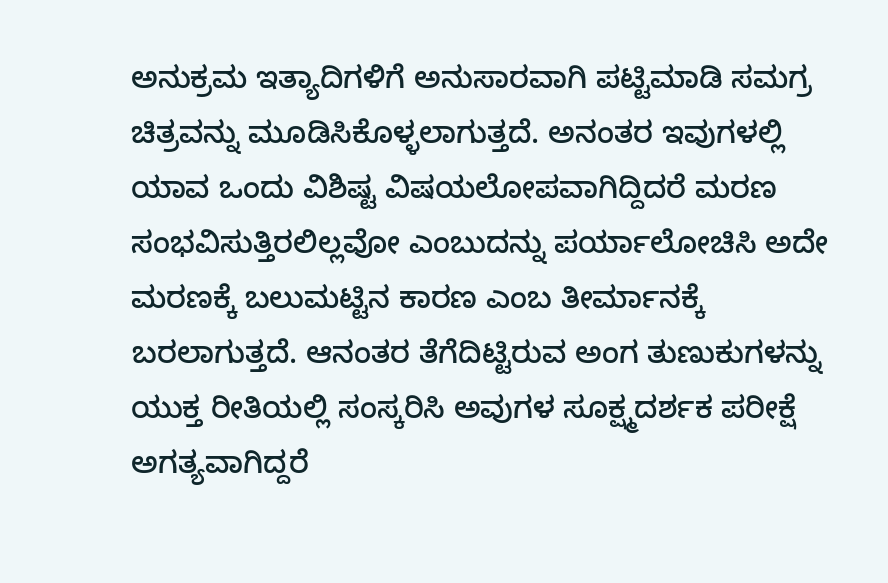ಅನುಕ್ರಮ ಇತ್ಯಾದಿಗಳಿಗೆ ಅನುಸಾರವಾಗಿ ಪಟ್ಟಿಮಾಡಿ ಸಮಗ್ರ ಚಿತ್ರವನ್ನು ಮೂಡಿಸಿಕೊಳ್ಳಲಾಗುತ್ತದೆ. ಅನಂತರ ಇವುಗಳಲ್ಲಿ ಯಾವ ಒಂದು ವಿಶಿಷ್ಟ ವಿಷಯಲೋಪವಾಗಿದ್ದಿದರೆ ಮರಣ ಸಂಭವಿಸುತ್ತಿರಲಿಲ್ಲವೋ ಎಂಬುದನ್ನು ಪರ್ಯಾಲೋಚಿಸಿ ಅದೇ ಮರಣಕ್ಕೆ ಬಲುಮಟ್ಟಿನ ಕಾರಣ ಎಂಬ ತೀರ್ಮಾನಕ್ಕೆ ಬರಲಾಗುತ್ತದೆ. ಆನಂತರ ತೆಗೆದಿಟ್ಟಿರುವ ಅಂಗ ತುಣುಕುಗಳನ್ನು ಯುಕ್ತ ರೀತಿಯಲ್ಲಿ ಸಂಸ್ಕರಿಸಿ ಅವುಗಳ ಸೂಕ್ಷ್ಮದರ್ಶಕ ಪರೀಕ್ಷೆ ಅಗತ್ಯವಾಗಿದ್ದರೆ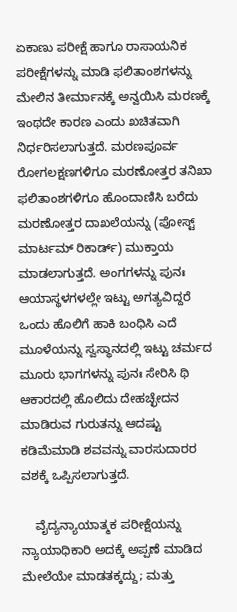ಏಕಾಣು ಪರೀಕ್ಷೆ ಹಾಗೂ ರಾಸಾಯನಿಕ ಪರೀಕ್ಷೆಗಳನ್ನು ಮಾಡಿ ಫಲಿತಾಂಶಗಳನ್ನು ಮೇಲಿನ ತೀರ್ಮಾನಕ್ಕೆ ಅನ್ವಯಿಸಿ ಮರಣಕ್ಕೆ ಇಂಥದೇ ಕಾರಣ ಎಂದು ಖಚಿತವಾಗಿ ನಿರ್ಧರಿಸಲಾಗುತ್ತದೆ. ಮರಣಪೂರ್ವ ರೋಗಲಕ್ಷಣಗಳಿಗೂ ಮರಣೋತ್ತರ ತನಿಖಾ ಫಲಿತಾಂಶಗಳಿಗೂ ಹೊಂದಾಣಿಸಿ ಬರೆದು ಮರಣೋತ್ತರ ದಾಖಲೆಯನ್ನು (ಪೋಸ್ಟ್ ಮಾರ್ಟಮ್ ರಿಕಾರ್ಡ್) ಮುಕ್ತಾಯ ಮಾಡಲಾಗುತ್ತದೆ. ಅಂಗಗಳನ್ನು ಪುನಃ ಆಯಾಸ್ಥಳಗಳಲ್ಲೇ ಇಟ್ಟು ಅಗತ್ಯವಿದ್ದರೆ ಒಂದು ಹೊಲಿಗೆ ಹಾಕಿ ಬಂಧಿಸಿ ಎದೆ ಮೂಳೆಯನ್ನು ಸ್ವಸ್ಥಾನದಲ್ಲಿ ಇಟ್ಟು ಚರ್ಮದ ಮೂರು ಭಾಗಗಳನ್ನು ಪುನಃ ಸೇರಿಸಿ ಥಿ ಆಕಾರದಲ್ಲಿ ಹೊಲಿದು ದೇಹಚ್ಛೇದನ ಮಾಡಿರುವ ಗುರುತನ್ನು ಆದಷ್ಟು ಕಡಿಮೆಮಾಡಿ ಶವವನ್ನು ವಾರಸುದಾರರ ವಶಕ್ಕೆ ಒಪ್ಪಿಸಲಾಗುತ್ತದೆ.

    ವೈದ್ಯನ್ಯಾಯಾತ್ಮಕ ಪರೀಕ್ಷೆಯನ್ನು ನ್ಯಾಯಾಧಿಕಾರಿ ಅದಕ್ಕೆ ಅಪ್ಪಣೆ ಮಾಡಿದ ಮೇಲೆಯೇ ಮಾಡತಕ್ಕದ್ದು; ಮತ್ತು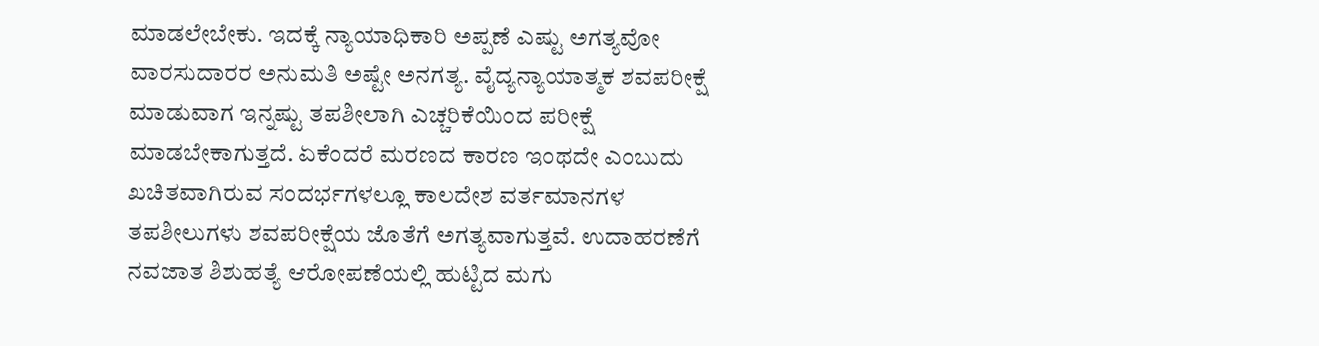ಮಾಡಲೇಬೇಕು. ಇದಕ್ಕೆ ನ್ಯಾಯಾಧಿಕಾರಿ ಅಪ್ಪಣೆ ಎಷ್ಟು ಅಗತ್ಯವೋ ವಾರಸುದಾರರ ಅನುಮತಿ ಅಷ್ಟೇ ಅನಗತ್ಯ. ವೈದ್ಯನ್ಯಾಯಾತ್ಮಕ ಶವಪರೀಕ್ಷೆ ಮಾಡುವಾಗ ಇನ್ನಷ್ಟು ತಪಶೀಲಾಗಿ ಎಚ್ಚರಿಕೆಯಿಂದ ಪರೀಕ್ಷೆ ಮಾಡಬೇಕಾಗುತ್ತದೆ. ಏಕೆಂದರೆ ಮರಣದ ಕಾರಣ ಇಂಥದೇ ಎಂಬುದು ಖಚಿತವಾಗಿರುವ ಸಂದರ್ಭಗಳಲ್ಲೂ ಕಾಲದೇಶ ವರ್ತಮಾನಗಳ ತಪಶೀಲುಗಳು ಶವಪರೀಕ್ಷೆಯ ಜೊತೆಗೆ ಅಗತ್ಯವಾಗುತ್ತವೆ. ಉದಾಹರಣೆಗೆ ನವಜಾತ ಶಿಶುಹತ್ಯೆ ಆರೋಪಣೆಯಲ್ಲಿ ಹುಟ್ಟಿದ ಮಗು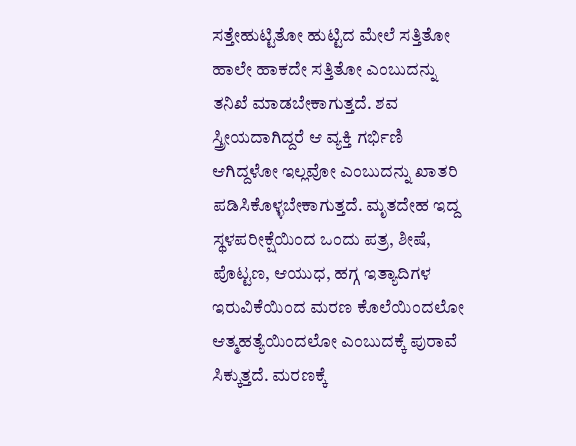ಸತ್ತೇಹುಟ್ಟಿತೋ ಹುಟ್ಟಿದ ಮೇಲೆ ಸತ್ತಿತೋ ಹಾಲೇ ಹಾಕದೇ ಸತ್ತಿತೋ ಎಂಬುದನ್ನು ತನಿಖೆ ಮಾಡಬೇಕಾಗುತ್ತದೆ. ಶವ ಸ್ತ್ರೀಯದಾಗಿದ್ದರೆ ಆ ವ್ಯಕ್ತಿ ಗರ್ಭಿಣಿ ಆಗಿದ್ದಳೋ ಇಲ್ಲವೋ ಎಂಬುದನ್ನು ಖಾತರಿ ಪಡಿಸಿಕೊಳ್ಳಬೇಕಾಗುತ್ತದೆ. ಮೃತದೇಹ ಇದ್ದ ಸ್ಥಳಪರೀಕ್ಷೆಯಿಂದ ಒಂದು ಪತ್ರ, ಶೀಷೆ, ಪೊಟ್ಟಣ, ಆಯುಧ, ಹಗ್ಗ ಇತ್ಯಾದಿಗಳ ಇರುವಿಕೆಯಿಂದ ಮರಣ ಕೊಲೆಯಿಂದಲೋ ಆತ್ಮಹತ್ಯೆಯಿಂದಲೋ ಎಂಬುದಕ್ಕೆ ಪುರಾವೆ ಸಿಕ್ಕುತ್ತದೆ. ಮರಣಕ್ಕೆ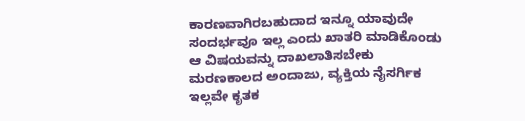ಕಾರಣವಾಗಿರಬಹುದಾದ ಇನ್ನೂ ಯಾವುದೇ ಸಂದರ್ಭವೂ ಇಲ್ಲ ಎಂದು ಖಾತರಿ ಮಾಡಿಕೊಂಡು ಆ ವಿಷಯವನ್ನು ದಾಖಲಾತಿಸಬೇಕು ಮರಣಕಾಲದ ಅಂದಾಜು, ವ್ಯಕ್ತಿಯ ನೈಸರ್ಗಿಕ ಇಲ್ಲವೇ ಕೃತಕ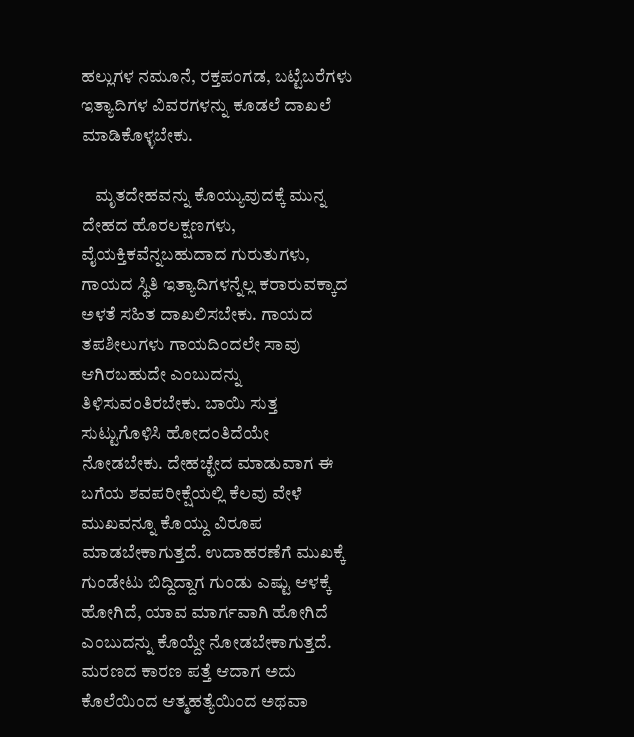ಹಲ್ಲುಗಳ ನಮೂನೆ, ರಕ್ತಪಂಗಡ, ಬಟ್ಟೆಬರೆಗಳು ಇತ್ಯಾದಿಗಳ ವಿವರಗಳನ್ನು ಕೂಡಲೆ ದಾಖಲೆ ಮಾಡಿಕೊಳ್ಳಬೇಕು.

    ಮೃತದೇಹವನ್ನು ಕೊಯ್ಯುವುದಕ್ಕೆ ಮುನ್ನ ದೇಹದ ಹೊರಲಕ್ಷಣಗಳು, ವೈಯಕ್ತಿಕವೆನ್ನಬಹುದಾದ ಗುರುತುಗಳು, ಗಾಯದ ಸ್ಥಿತಿ ಇತ್ಯಾದಿಗಳನ್ನೆಲ್ಲ ಕರಾರುವಕ್ಕಾದ ಅಳತೆ ಸಹಿತ ದಾಖಲಿಸಬೇಕು. ಗಾಯದ ತಪಶೀಲುಗಳು ಗಾಯದಿಂದಲೇ ಸಾವು ಆಗಿರಬಹುದೇ ಎಂಬುದನ್ನು ತಿಳಿಸುವಂತಿರಬೇಕು. ಬಾಯಿ ಸುತ್ತ ಸುಟ್ಟುಗೊಳಿಸಿ ಹೋದಂತಿದೆಯೇ ನೋಡಬೇಕು. ದೇಹಚ್ಛೇದ ಮಾಡುವಾಗ ಈ ಬಗೆಯ ಶವಪರೀಕ್ಷೆಯಲ್ಲಿ ಕೆಲವು ವೇಳೆ ಮುಖವನ್ನೂ ಕೊಯ್ದು ವಿರೂಪ ಮಾಡಬೇಕಾಗುತ್ತದೆ. ಉದಾಹರಣೆಗೆ ಮುಖಕ್ಕೆ ಗುಂಡೇಟು ಬಿದ್ದಿದ್ದಾಗ ಗುಂಡು ಎಷ್ಟು ಆಳಕ್ಕೆ ಹೋಗಿದೆ, ಯಾವ ಮಾರ್ಗವಾಗಿ ಹೋಗಿದೆ ಎಂಬುದನ್ನು ಕೊಯ್ದೇ ನೋಡಬೇಕಾಗುತ್ತದೆ. ಮರಣದ ಕಾರಣ ಪತ್ತೆ ಆದಾಗ ಅದು ಕೊಲೆಯಿಂದ ಆತ್ಮಹತ್ಯೆಯಿಂದ ಅಥವಾ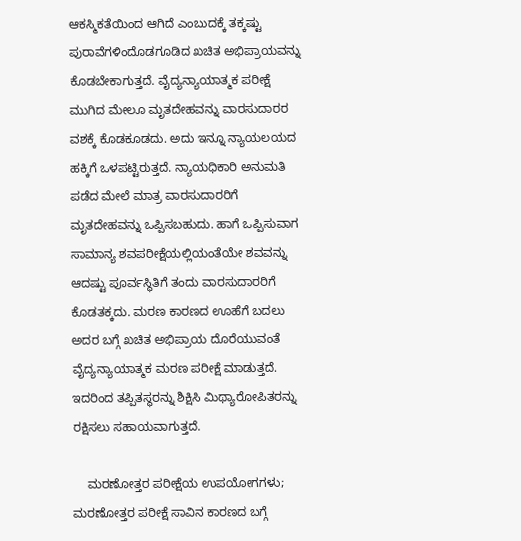ಆಕಸ್ಮಿಕತೆಯಿಂದ ಆಗಿದೆ ಎಂಬುದಕ್ಕೆ ತಕ್ಕಷ್ಟು ಪುರಾವೆಗಳಿಂದೊಡಗೂಡಿದ ಖಚಿತ ಅಭಿಪ್ರಾಯವನ್ನು ಕೊಡಬೇಕಾಗುತ್ತದೆ. ವೈದ್ಯನ್ಯಾಯಾತ್ಮಕ ಪರೀಕ್ಷೆ ಮುಗಿದ ಮೇಲೂ ಮೃತದೇಹವನ್ನು ವಾರಸುದಾರರ ವಶಕ್ಕೆ ಕೊಡಕೂಡದು. ಅದು ಇನ್ನೂ ನ್ಯಾಯಲಯದ ಹಕ್ಕಿಗೆ ಒಳಪಟ್ಟಿರುತ್ತದೆ. ನ್ಯಾಯಧಿಕಾರಿ ಅನುಮತಿ ಪಡೆದ ಮೇಲೆ ಮಾತ್ರ ವಾರಸುದಾರರಿಗೆ ಮೃತದೇಹವನ್ನು ಒಪ್ಪಿಸಬಹುದು. ಹಾಗೆ ಒಪ್ಪಿಸುವಾಗ ಸಾಮಾನ್ಯ ಶವಪರೀಕ್ಷೆಯಲ್ಲಿಯಂತೆಯೇ ಶವವನ್ನು ಆದಷ್ಟು ಪೂರ್ವಸ್ಥಿತಿಗೆ ತಂದು ವಾರಸುದಾರರಿಗೆ ಕೊಡತಕ್ಕದು. ಮರಣ ಕಾರಣದ ಊಹೆಗೆ ಬದಲು ಅದರ ಬಗ್ಗೆ ಖಚಿತ ಅಭಿಪ್ರಾಯ ದೊರೆಯುವಂತೆ ವೈದ್ಯನ್ಯಾಯಾತ್ಮಕ ಮರಣ ಪರೀಕ್ಷೆ ಮಾಡುತ್ತದೆ. ಇದರಿಂದ ತಪ್ಪಿತಸ್ಥರನ್ನು ಶಿಕ್ಷಿಸಿ ಮಿಥ್ಯಾರೋಪಿತರನ್ನು ರಕ್ಷಿಸಲು ಸಹಾಯವಾಗುತ್ತದೆ.

    ಮರಣೋತ್ತರ ಪರೀಕ್ಷೆಯ ಉಪಯೋಗಗಳು; ಮರಣೋತ್ತರ ಪರೀಕ್ಷೆ ಸಾವಿನ ಕಾರಣದ ಬಗ್ಗೆ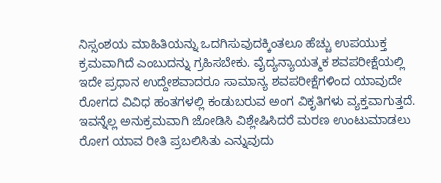ನಿಸ್ಸಂಶಯ ಮಾಹಿತಿಯನ್ನು ಒದಗಿಸುವುದಕ್ಕಿಂತಲೂ ಹೆಚ್ಚು ಉಪಯುಕ್ತ ಕ್ರಮವಾಗಿದೆ ಎಂಬುದನ್ನು ಗ್ರಹಿಸಬೇಕು. ವೈದ್ಯನ್ಯಾಯತ್ಮಕ ಶವಪರೀಕ್ಷೆಯಲ್ಲಿ ಇದೇ ಪ್ರಧಾನ ಉದ್ದೇಶವಾದರೂ ಸಾಮಾನ್ಯ ಶವಪರೀಕ್ಷೆಗಳಿಂದ ಯಾವುದೇ ರೋಗದ ವಿವಿಧ ಹಂತಗಳಲ್ಲಿ ಕಂಡುಬರುವ ಅಂಗ ವಿಕೃತಿಗಳು ವ್ಯಕ್ತವಾಗುತ್ತದೆ. ಇವನ್ನೆಲ್ಲ ಅನುಕ್ರಮವಾಗಿ ಜೋಡಿಸಿ ವಿಶ್ಲೇಷಿಸಿದರೆ ಮರಣ ಉಂಟುಮಾಡಲು ರೋಗ ಯಾವ ರೀತಿ ಪ್ರಬಲಿಸಿತು ಎನ್ನುವುದು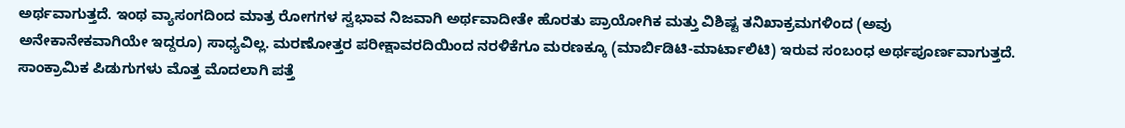ಅರ್ಥವಾಗುತ್ತದೆ. ಇಂಥ ವ್ಯಾಸಂಗದಿಂದ ಮಾತ್ರ ರೋಗಗಳ ಸ್ವಭಾವ ನಿಜವಾಗಿ ಅರ್ಥವಾದೀತೇ ಹೊರತು ಪ್ರಾಯೋಗಿಕ ಮತ್ತು ವಿಶಿಷ್ಟ ತನಿಖಾಕ್ರಮಗಳಿಂದ (ಅವು ಅನೇಕಾನೇಕವಾಗಿಯೇ ಇದ್ದರೂ) ಸಾಧ್ಯವಿಲ್ಲ. ಮರಣೋತ್ತರ ಪರೀಕ್ಷಾವರದಿಯಿಂದ ನರಳಿಕೆಗೂ ಮರಣಕ್ಕೂ (ಮಾರ್ಬಿಡಿಟಿ-ಮಾರ್ಟಾಲಿಟಿ) ಇರುವ ಸಂಬಂಧ ಅರ್ಥಪೂರ್ಣವಾಗುತ್ತದೆ. ಸಾಂಕ್ರಾಮಿಕ ಪಿಡುಗುಗಳು ಮೊತ್ತ ಮೊದಲಾಗಿ ಪತ್ತೆ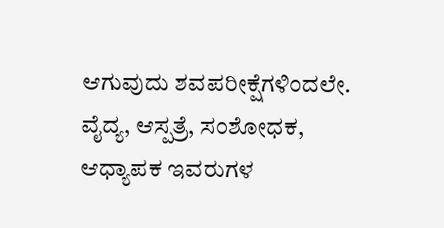ಆಗುವುದು ಶವಪರೀಕ್ಷೆಗಳಿಂದಲೇ. ವೈದ್ಯ, ಆಸ್ಪತ್ರೆ, ಸಂಶೋಧಕ, ಆಧ್ಯಾಪಕ ಇವರುಗಳ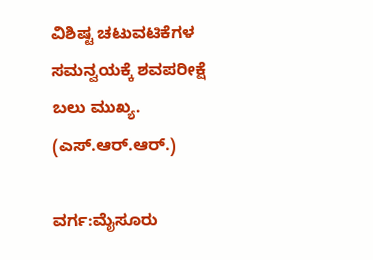ವಿಶಿಷ್ಟ ಚಟುವಟಿಕೆಗಳ ಸಮನ್ವಯಕ್ಕೆ ಶವಪರೀಕ್ಷೆ ಬಲು ಮುಖ್ಯ.
(ಎಸ್.ಆರ್.ಆರ್.)

ವರ್ಗ:ಮೈಸೂರು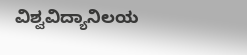ವಿಶ್ವವಿದ್ಯಾನಿಲಯ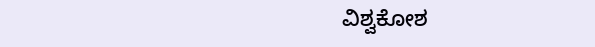ವಿಶ್ವಕೋಶ